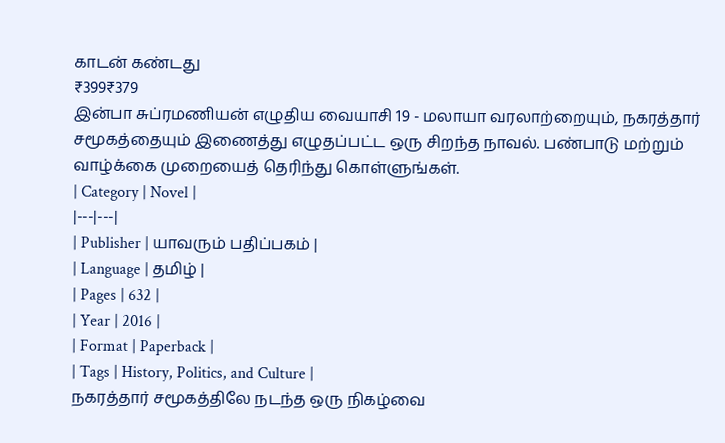காடன் கண்டது
₹399₹379
இன்பா சுப்ரமணியன் எழுதிய வையாசி 19 - மலாயா வரலாற்றையும், நகரத்தார் சமூகத்தையும் இணைத்து எழுதப்பட்ட ஒரு சிறந்த நாவல். பண்பாடு மற்றும் வாழ்க்கை முறையைத் தெரிந்து கொள்ளுங்கள்.
| Category | Novel |
|---|---|
| Publisher | யாவரும் பதிப்பகம் |
| Language | தமிழ் |
| Pages | 632 |
| Year | 2016 |
| Format | Paperback |
| Tags | History, Politics, and Culture |
நகரத்தார் சமூகத்திலே நடந்த ஒரு நிகழ்வை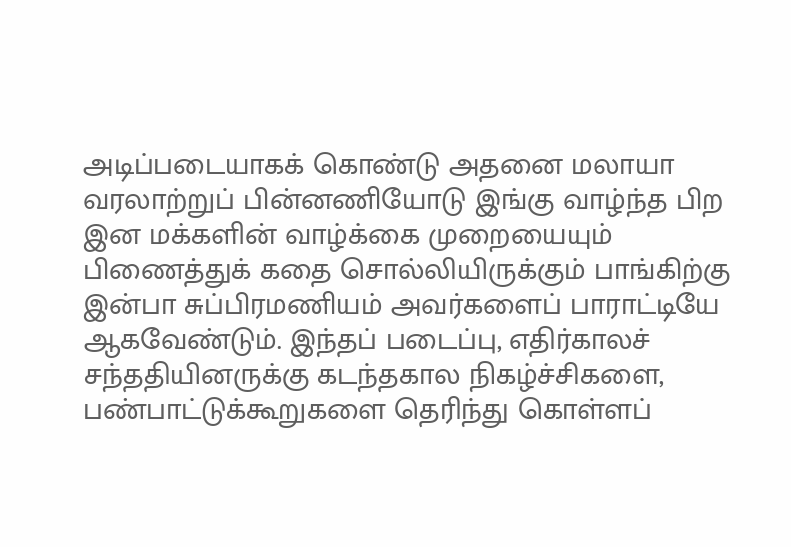அடிப்படையாகக் கொண்டு அதனை மலாயா வரலாற்றுப் பின்னணியோடு இங்கு வாழ்ந்த பிற இன மக்களின் வாழ்க்கை முறையையும் பிணைத்துக் கதை சொல்லியிருக்கும் பாங்கிற்கு இன்பா சுப்பிரமணியம் அவர்களைப் பாராட்டியே ஆகவேண்டும். இந்தப் படைப்பு, எதிர்காலச் சந்ததியினருக்கு கடந்தகால நிகழ்ச்சிகளை, பண்பாட்டுக்கூறுகளை தெரிந்து கொள்ளப்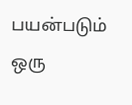பயன்படும் ஒரு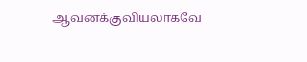ஆவனக்குவியலாகவே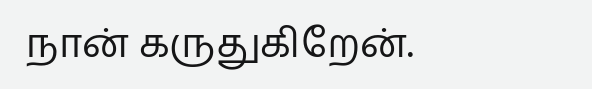நான் கருதுகிறேன்.